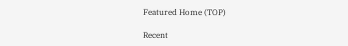Featured Home (TOP)

Recent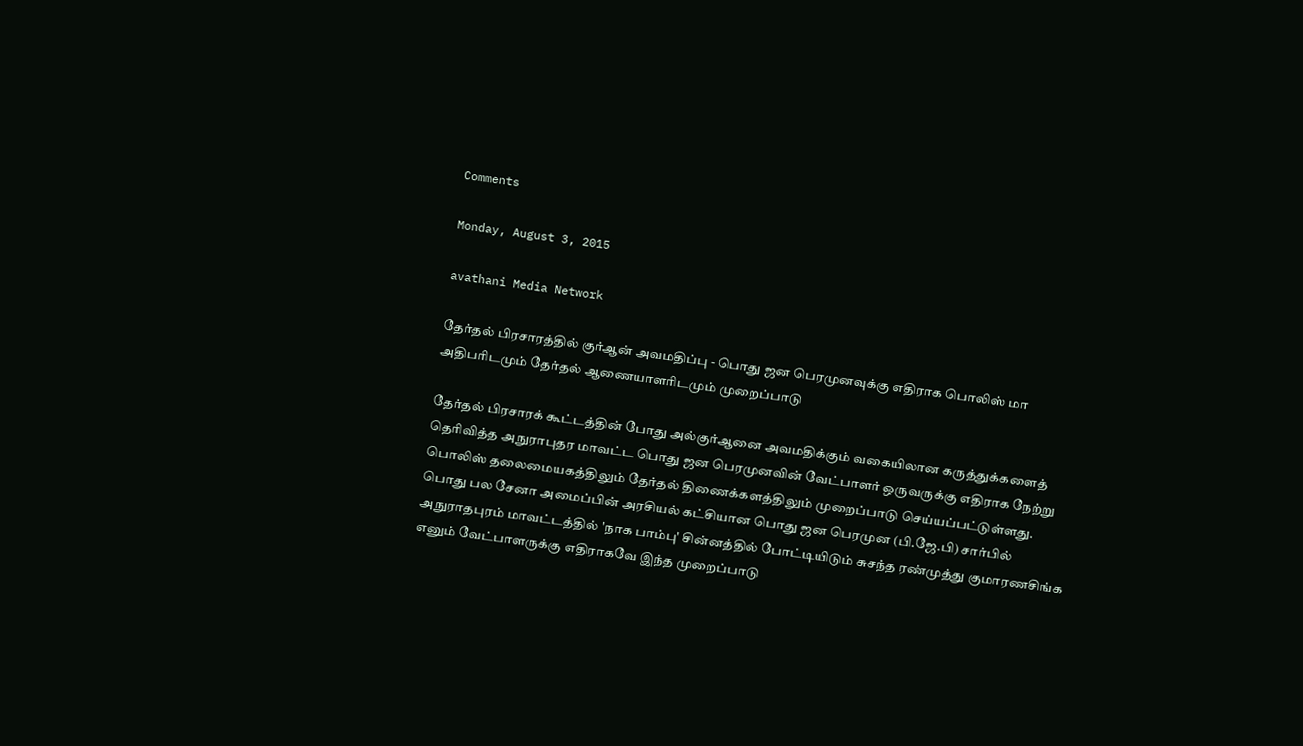Comments

Monday, August 3, 2015

avathani Media Network

தேர்தல் பிரசாரத்தில் குர்ஆன் அவமதிப்பு - பொது ஜன பெரமுனவுக்கு எதிராக பொலிஸ் மா அதிபரிடமும் தேர்தல் ஆணையாளரிடமும் முறைப்பாடு

தேர்தல் பிரசாரக் கூட்டத்தின் போது அல்குர்ஆனை அவமதிக்கும் வகையிலான கருத்துக்களைத் தெரிவித்த அநுராபுதர மாவட்ட பொது ஜன பெரமுனவின் வேட்பாளர் ஒருவருக்கு எதிராக நேற்று பொலிஸ் தலைமையகத்திலும் தேர்தல் திணைக்களத்திலும் முறைப்பாடு செய்யப்பட்டுள்ளது.
பொது பல சேனா அமைப்பின் அரசியல் கட்சியான பொது ஜன பெரமுன (பி.ஜே.பி) சார்பில் அநுராதபுரம் மாவட்டத்தில் 'நாக பாம்பு' சின்னத்தில் போட்டியிடும் சுசந்த ரண்முத்து குமாரணசிங்க எனும் வேட்பாளருக்கு எதிராகவே இந்த முறைப்பாடு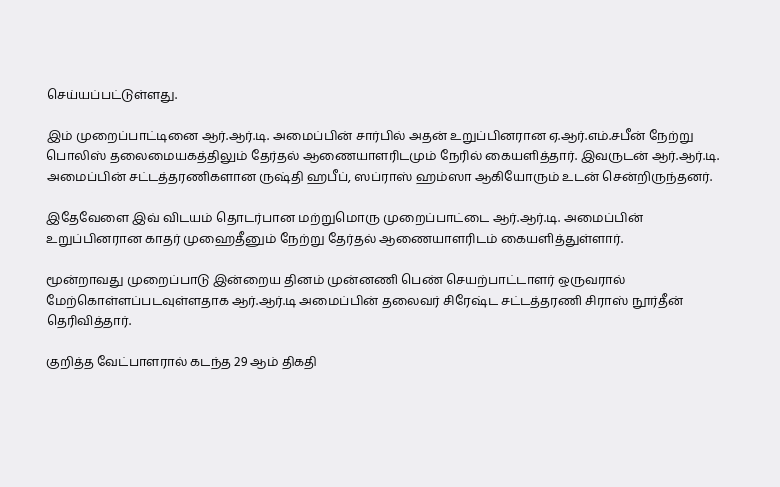செய்யப்பட்டுள்ளது.

இம் முறைப்பாட்டினை ஆர்.ஆர்.டி. அமைப்பின் சார்பில் அதன் உறுப்பினரான ஏ.ஆர்.எம்.சபீன் நேற்று பொலிஸ் தலைமையகத்திலும் தேர்தல் ஆணையாளரிடமும் நேரில் கையளித்தார். இவருடன் ஆர்.ஆர்.டி. அமைப்பின் சட்டத்தரணிகளான ருஷ்தி ஹபீப், ஸப்ராஸ் ஹம்ஸா ஆகியோரும் உடன் சென்றிருந்தனர்.

இதேவேளை இவ் விடயம் தொடர்பான மற்றுமொரு முறைப்பாட்டை ஆர்.ஆர்.டி. அமைப்பின் உறுப்பினரான காதர் முஹைதீனும் நேற்று தேர்தல் ஆணையாளரிடம் கையளித்துள்ளார்.

மூன்றாவது முறைப்பாடு இன்றைய தினம் முன்னணி பெண் செயற்பாட்டாளர் ஒருவரால் மேற்கொள்ளப்படவுள்ளதாக ஆர்.ஆர்.டி அமைப்பின் தலைவர் சிரேஷ்ட சட்டத்தரணி சிராஸ் நூர்தீன் தெரிவித்தார்.

குறித்த வேட்பாளரால் கடந்த 29 ஆம் திகதி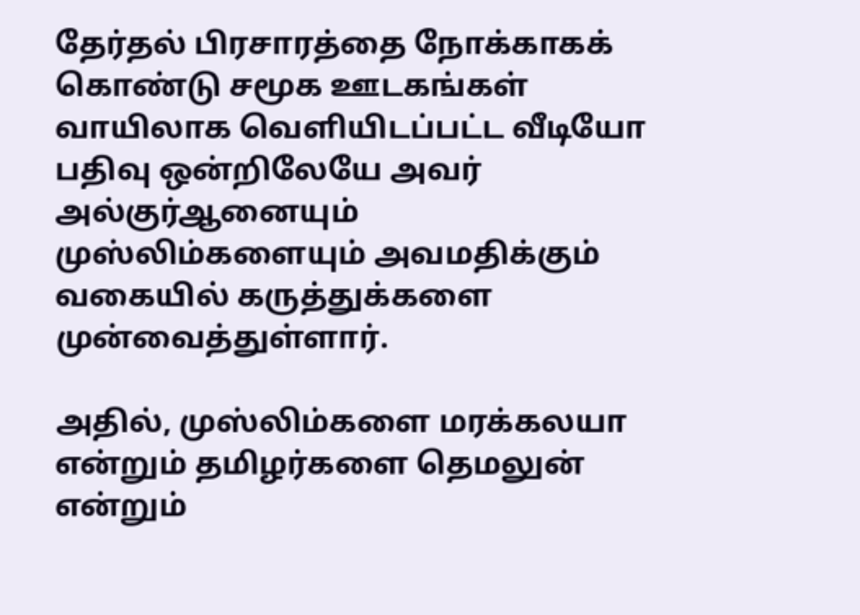தேர்தல் பிரசாரத்தை நோக்காகக் கொண்டு சமூக ஊடகங்கள் வாயிலாக வெளியிடப்பட்ட வீடியோ பதிவு ஒன்றிலேயே அவர் அல்குர்ஆனையும் முஸ்லிம்களையும் அவமதிக்கும் வகையில் கருத்துக்களை முன்வைத்துள்ளார்.

அதில், முஸ்லிம்களை மரக்கலயா என்றும் தமிழர்களை தெமலுன் என்றும்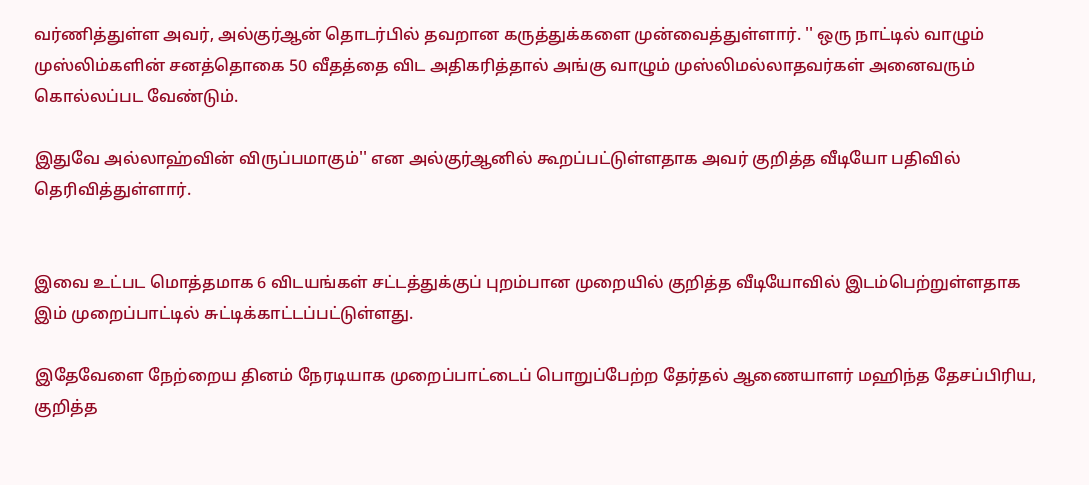வர்ணித்துள்ள அவர், அல்குர்ஆன் தொடர்பில் தவறான கருத்துக்களை முன்வைத்துள்ளார். '' ஒரு நாட்டில் வாழும் முஸ்லிம்களின் சனத்தொகை 50 வீதத்தை விட அதிகரித்தால் அங்கு வாழும் முஸ்லிமல்லாதவர்கள் அனைவரும் கொல்லப்பட வேண்டும்.

இதுவே அல்லாஹ்வின் விருப்பமாகும்'' என அல்குர்ஆனில் கூறப்பட்டுள்ளதாக அவர் குறித்த வீடியோ பதிவில் தெரிவித்துள்ளார்.


இவை உட்பட மொத்தமாக 6 விடயங்கள் சட்டத்துக்குப் புறம்பான முறையில் குறித்த வீடியோவில் இடம்பெற்றுள்ளதாக இம் முறைப்பாட்டில் சுட்டிக்காட்டப்பட்டுள்ளது.

இதேவேளை நேற்றைய தினம் நேரடியாக முறைப்பாட்டைப் பொறுப்பேற்ற தேர்தல் ஆணையாளர் மஹிந்த தேசப்பிரிய, குறித்த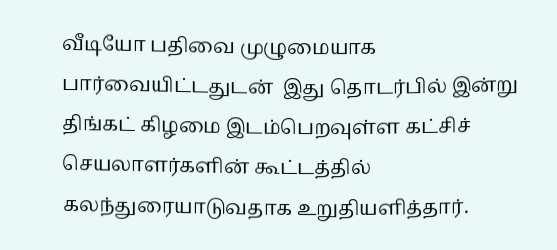வீடியோ பதிவை முழுமையாக பார்வையிட்டதுடன்  இது தொடர்பில் இன்று திங்கட் கிழமை இடம்பெறவுள்ள கட்சிச் செயலாளர்களின் கூட்டத்தில் கலந்துரையாடுவதாக உறுதியளித்தார்.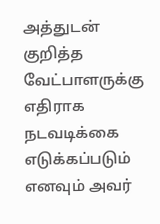அத்துடன் குறித்த வேட்பாளருக்கு எதிராக நடவடிக்கை எடுக்கப்படும் எனவும் அவர்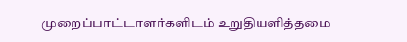முறைப்பாட்டாளர்களிடம் உறுதியளித்தமை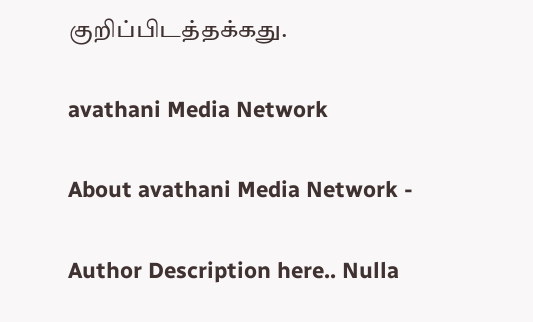குறிப்பிடத்தக்கது.

avathani Media Network

About avathani Media Network -

Author Description here.. Nulla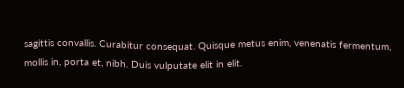sagittis convallis. Curabitur consequat. Quisque metus enim, venenatis fermentum, mollis in, porta et, nibh. Duis vulputate elit in elit.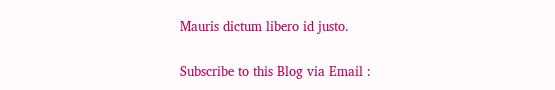Mauris dictum libero id justo.

Subscribe to this Blog via Email :